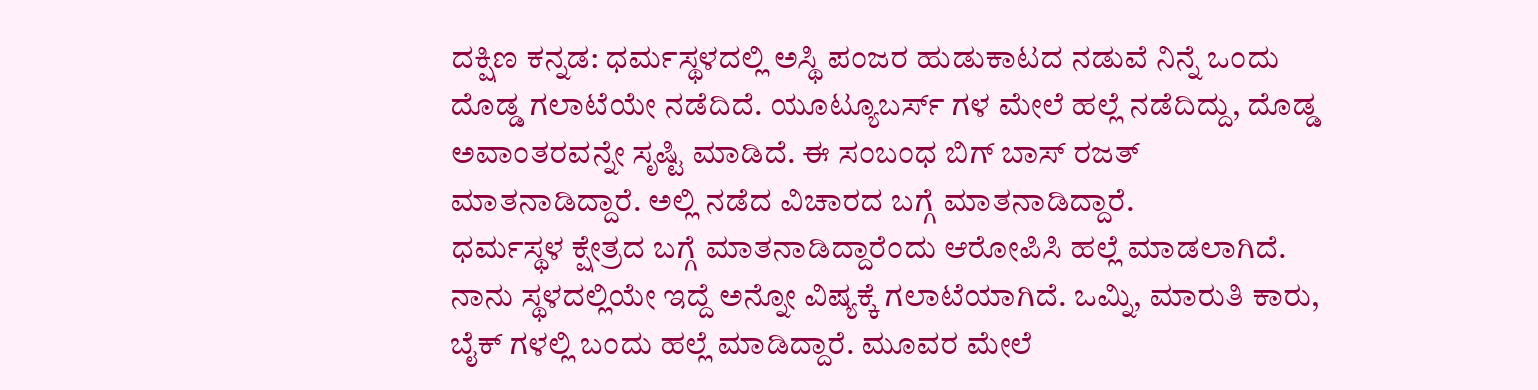ದಕ್ಷಿಣ ಕನ್ನಡ: ಧರ್ಮಸ್ಥಳದಲ್ಲಿ ಅಸ್ಥಿ ಪಂಜರ ಹುಡುಕಾಟದ ನಡುವೆ ನಿನ್ನೆ ಒಂದು ದೊಡ್ಡ ಗಲಾಟೆಯೇ ನಡೆದಿದೆ. ಯೂಟ್ಯೂಬರ್ಸ್ ಗಳ ಮೇಲೆ ಹಲ್ಲೆ ನಡೆದಿದ್ದು, ದೊಡ್ಡ ಅವಾಂತರವನ್ನೇ ಸೃಷ್ಟಿ ಮಾಡಿದೆ. ಈ ಸಂಬಂಧ ಬಿಗ್ ಬಾಸ್ ರಜತ್ ಮಾತನಾಡಿದ್ದಾರೆ. ಅಲ್ಲಿ ನಡೆದ ವಿಚಾರದ ಬಗ್ಗೆ ಮಾತನಾಡಿದ್ದಾರೆ.
ಧರ್ಮಸ್ಥಳ ಕ್ಷೇತ್ರದ ಬಗ್ಗೆ ಮಾತನಾಡಿದ್ದಾರೆಂದು ಆರೋಪಿಸಿ ಹಲ್ಲೆ ಮಾಡಲಾಗಿದೆ. ನಾನು ಸ್ಥಳದಲ್ಲಿಯೇ ಇದ್ದೆ ಅನ್ನೋ ವಿಷ್ಯಕ್ಕೆ ಗಲಾಟೆಯಾಗಿದೆ. ಒಮ್ನಿ, ಮಾರುತಿ ಕಾರು, ಬೈಕ್ ಗಳಲ್ಲಿ ಬಂದು ಹಲ್ಲೆ ಮಾಡಿದ್ದಾರೆ. ಮೂವರ ಮೇಲೆ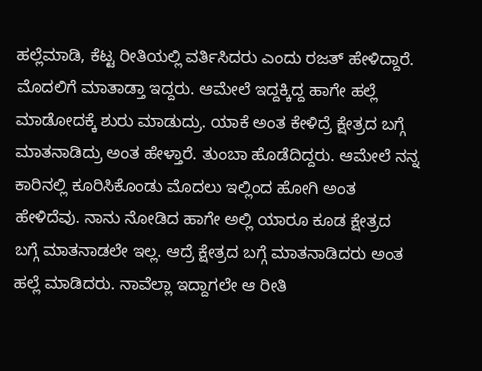ಹಲ್ಲೆಮಾಡಿ, ಕೆಟ್ಟ ರೀತಿಯಲ್ಲಿ ವರ್ತಿಸಿದರು ಎಂದು ರಜತ್ ಹೇಳಿದ್ದಾರೆ.
ಮೊದಲಿಗೆ ಮಾತಾಡ್ತಾ ಇದ್ದರು. ಆಮೇಲೆ ಇದ್ದಕ್ಕಿದ್ದ ಹಾಗೇ ಹಲ್ಲೆ ಮಾಡೋದಕ್ಕೆ ಶುರು ಮಾಡುದ್ರು. ಯಾಕೆ ಅಂತ ಕೇಳಿದ್ರೆ ಕ್ಷೇತ್ರದ ಬಗ್ಗೆ ಮಾತನಾಡಿದ್ರು ಅಂತ ಹೇಳ್ತಾರೆ. ತುಂಬಾ ಹೊಡೆದಿದ್ದರು. ಆಮೇಲೆ ನನ್ನ ಕಾರಿನಲ್ಲಿ ಕೂರಿಸಿಕೊಂಡು ಮೊದಲು ಇಲ್ಲಿಂದ ಹೋಗಿ ಅಂತ ಹೇಳಿದೆವು. ನಾನು ನೋಡಿದ ಹಾಗೇ ಅಲ್ಲಿ ಯಾರೂ ಕೂಡ ಕ್ಷೇತ್ರದ ಬಗ್ಗೆ ಮಾತನಾಡಲೇ ಇಲ್ಲ. ಆದ್ರೆ ಕ್ಷೇತ್ರದ ಬಗ್ಗೆ ಮಾತನಾಡಿದರು ಅಂತ ಹಲ್ಲೆ ಮಾಡಿದರು. ನಾವೆಲ್ಲಾ ಇದ್ದಾಗಲೇ ಆ ರೀತಿ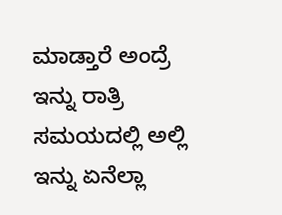ಮಾಡ್ತಾರೆ ಅಂದ್ರೆ ಇನ್ನು ರಾತ್ರಿ ಸಮಯದಲ್ಲಿ ಅಲ್ಲಿ ಇನ್ನು ಏನೆಲ್ಲಾ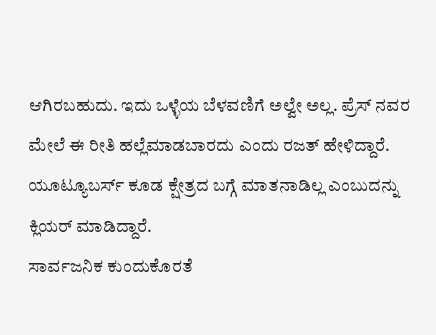ಆಗಿರಬಹುದು. ಇದು ಒಳ್ಳೆಯ ಬೆಳವಣಿಗೆ ಅಲ್ವೇ ಅಲ್ಲ. ಪ್ರೆಸ್ ನವರ ಮೇಲೆ ಈ ರೀತಿ ಹಲ್ಲೆಮಾಡಬಾರದು ಎಂದು ರಜತ್ ಹೇಳಿದ್ದಾರೆ. ಯೂಟ್ಯೂಬರ್ಸ್ ಕೂಡ ಕ್ಷೇತ್ರದ ಬಗ್ಗೆ ಮಾತನಾಡಿಲ್ಲ ಎಂಬುದನ್ನು ಕ್ಲಿಯರ್ ಮಾಡಿದ್ದಾರೆ.
ಸಾರ್ವಜನಿಕ ಕುಂದುಕೊರತೆ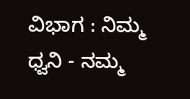ವಿಭಾಗ : ನಿಮ್ಮ ಧ್ವನಿ - ನಮ್ಮ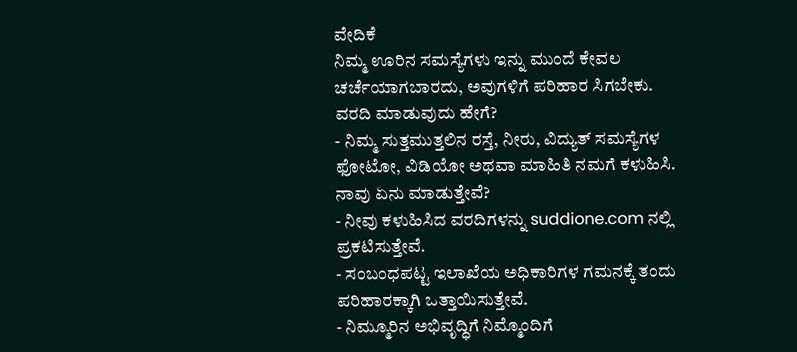ವೇದಿಕೆ
ನಿಮ್ಮ ಊರಿನ ಸಮಸ್ಯೆಗಳು ಇನ್ನು ಮುಂದೆ ಕೇವಲ ಚರ್ಚೆಯಾಗಬಾರದು, ಅವುಗಳಿಗೆ ಪರಿಹಾರ ಸಿಗಬೇಕು.
ವರದಿ ಮಾಡುವುದು ಹೇಗೆ?
- ನಿಮ್ಮ ಸುತ್ತಮುತ್ತಲಿನ ರಸ್ತೆ, ನೀರು, ವಿದ್ಯುತ್ ಸಮಸ್ಯೆಗಳ ಫೋಟೋ, ವಿಡಿಯೋ ಅಥವಾ ಮಾಹಿತಿ ನಮಗೆ ಕಳುಹಿಸಿ.
ನಾವು ಏನು ಮಾಡುತ್ತೇವೆ?
- ನೀವು ಕಳುಹಿಸಿದ ವರದಿಗಳನ್ನು suddione.com ನಲ್ಲಿ ಪ್ರಕಟಿಸುತ್ತೇವೆ.
- ಸಂಬಂಧಪಟ್ಟ ಇಲಾಖೆಯ ಅಧಿಕಾರಿಗಳ ಗಮನಕ್ಕೆ ತಂದು ಪರಿಹಾರಕ್ಕಾಗಿ ಒತ್ತಾಯಿಸುತ್ತೇವೆ.
- ನಿಮ್ಮೂರಿನ ಅಭಿವೃದ್ಧಿಗೆ ನಿಮ್ಮೊಂದಿಗೆ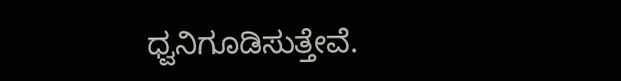ಧ್ವನಿಗೂಡಿಸುತ್ತೇವೆ.